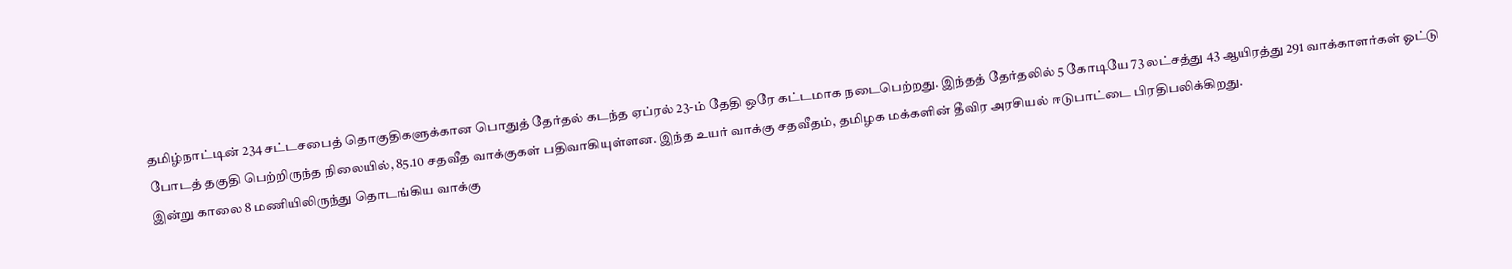தமிழ்நாட்டின் 234 சட்டசபைத் தொகுதிகளுக்கான பொதுத் தேர்தல் கடந்த ஏப்ரல் 23-ம் தேதி ஒரே கட்டமாக நடைபெற்றது. இந்தத் தேர்தலில் 5 கோடியே 73 லட்சத்து 43 ஆயிரத்து 291 வாக்காளர்கள் ஓட்டு போடத் தகுதி பெற்றிருந்த நிலையில், 85.10 சதவீத வாக்குகள் பதிவாகியுள்ளன. இந்த உயர் வாக்கு சதவீதம், தமிழக மக்களின் தீவிர அரசியல் ஈடுபாட்டை பிரதிபலிக்கிறது.
இன்று காலை 8 மணியிலிருந்து தொடங்கிய வாக்கு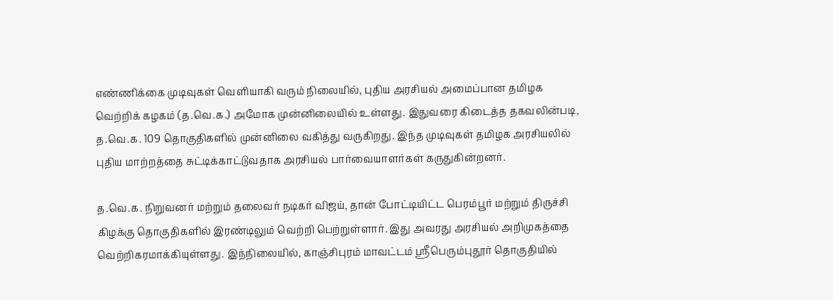எண்ணிக்கை முடிவுகள் வெளியாகி வரும் நிலையில், புதிய அரசியல் அமைப்பான தமிழக வெற்றிக் கழகம் (த.வெ.க.) அமோக முன்னிலையில் உள்ளது. இதுவரை கிடைத்த தகவலின்படி, த.வெ.க. 109 தொகுதிகளில் முன்னிலை வகித்து வருகிறது. இந்த முடிவுகள் தமிழக அரசியலில் புதிய மாற்றத்தை சுட்டிக்காட்டுவதாக அரசியல் பார்வையாளர்கள் கருதுகின்றனர்.

த.வெ.க. நிறுவனர் மற்றும் தலைவர் நடிகர் விஜய், தான் போட்டியிட்ட பெரம்பூர் மற்றும் திருச்சி கிழக்கு தொகுதிகளில் இரண்டிலும் வெற்றி பெற்றுள்ளார். இது அவரது அரசியல் அறிமுகத்தை வெற்றிகரமாக்கியுள்ளது. இந்நிலையில், காஞ்சிபுரம் மாவட்டம் ஸ்ரீபெரும்புதூர் தொகுதியில்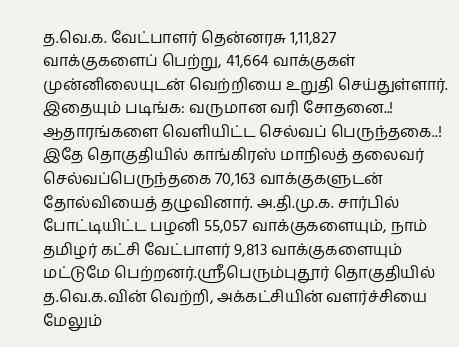த.வெ.க. வேட்பாளர் தென்னரசு 1,11,827 வாக்குகளைப் பெற்று, 41,664 வாக்குகள் முன்னிலையுடன் வெற்றியை உறுதி செய்துள்ளார்.
இதையும் படிங்க: வருமான வரி சோதனை..! ஆதாரங்களை வெளியிட்ட செல்வப் பெருந்தகை..!
இதே தொகுதியில் காங்கிரஸ் மாநிலத் தலைவர் செல்வப்பெருந்தகை 70,163 வாக்குகளுடன் தோல்வியைத் தழுவினார். அ.தி.மு.க. சார்பில் போட்டியிட்ட பழனி 55,057 வாக்குகளையும், நாம் தமிழர் கட்சி வேட்பாளர் 9,813 வாக்குகளையும் மட்டுமே பெற்றனர்.ஸ்ரீபெரும்புதூர் தொகுதியில் த.வெ.க.வின் வெற்றி, அக்கட்சியின் வளர்ச்சியை மேலும்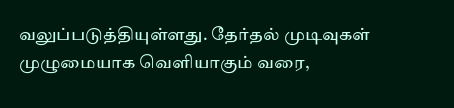வலுப்படுத்தியுள்ளது. தேர்தல் முடிவுகள் முழுமையாக வெளியாகும் வரை,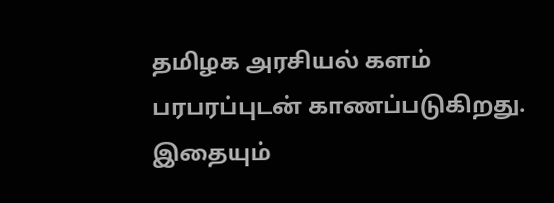தமிழக அரசியல் களம் பரபரப்புடன் காணப்படுகிறது.
இதையும்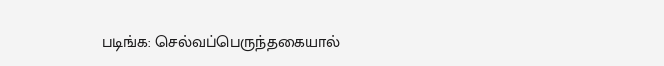படிங்க: செல்வப்பெருந்தகையால்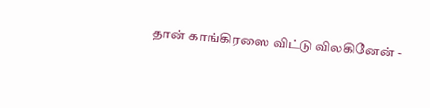தான் காங்கிரஸை விட்டு விலகினேன் -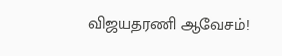விஜயதரணி ஆவேசம்!